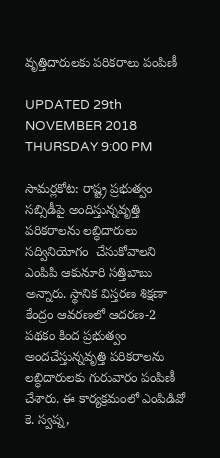వృత్తిదారులకు పరికరాలు పంపిణీ

UPDATED 29th NOVEMBER 2018 THURSDAY 9:00 PM

సామర్లకోట: రాష్ట్ర ప్రభుత్వం సబ్సిడీపై అందిస్తున్నవృత్తి పరికరాలను లబ్ధిదారులు సద్వినియోగం  చేసుకోవాలని ఎంపిపి ఆకునూరి సత్తిబాబు అన్నారు. స్థానిక విస్తరణ శిక్షణా కేంద్రం ఆవరణలో ఆదరణ-2 పథకం కింద ప్రభుత్వం అందచేస్తున్నవృత్తి పరికరాలను లబ్ధిదారులకు గురువారం పంపిణీ చేశారు. ఈ కార్యక్రమంలో ఎంపిడివో కె. స్వప్న,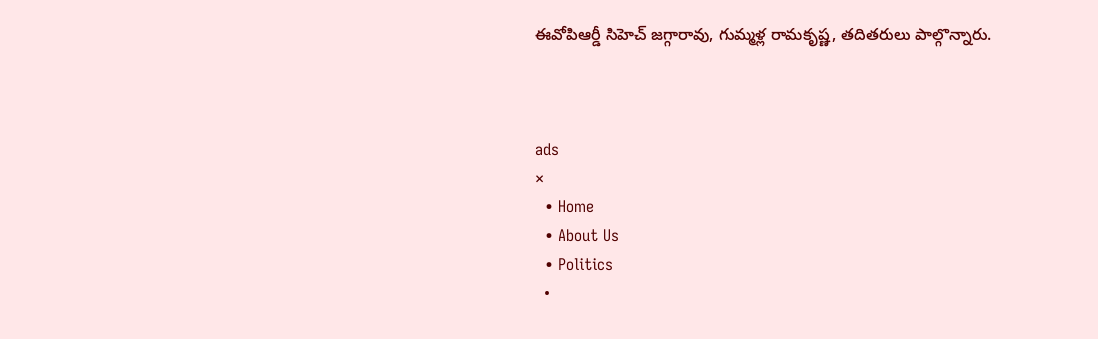ఈవోపిఆర్డీ సిహెచ్ జగ్గారావు, గుమ్మళ్ల రామకృష్ణ, తదితరులు పాల్గొన్నారు.



ads
×
  • Home
  • About Us
  • Politics
  •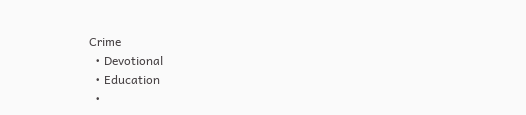Crime
  • Devotional
  • Education
  •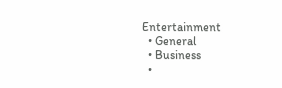Entertainment
  • General
  • Business
  •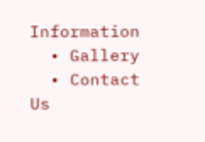Information
  • Gallery
  • Contact Us